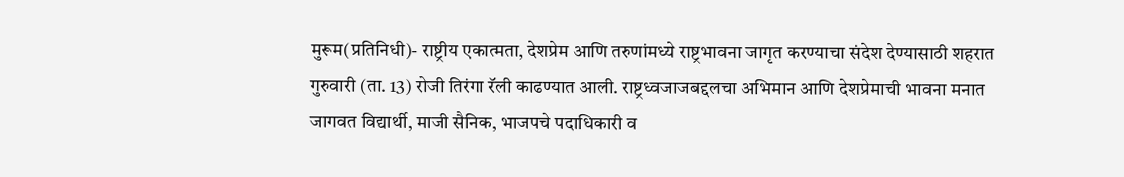मुरूम(प्रतिनिधी)- राष्ट्रीय एकात्मता, देशप्रेम आणि तरुणांमध्ये राष्ट्रभावना जागृत करण्याचा संदेश देण्यासाठी शहरात गुरुवारी (ता. 13) रोजी तिरंगा रॅली काढण्यात आली. राष्ट्रध्वजाजबद्दलचा अभिमान आणि देशप्रेमाची भावना मनात जागवत विद्यार्थी, माजी सैनिक, भाजपचे पदाधिकारी व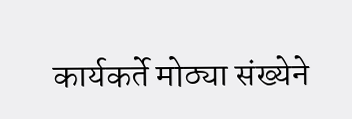कार्यकर्ते मोठ्या संख्येने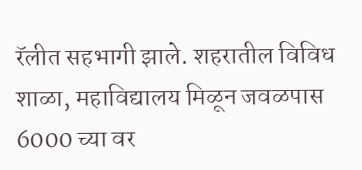रॅलीत सहभागी झाले. शहरातील विविध शाळा, महाविद्यालय मिळून जवळपास 6000 च्या वर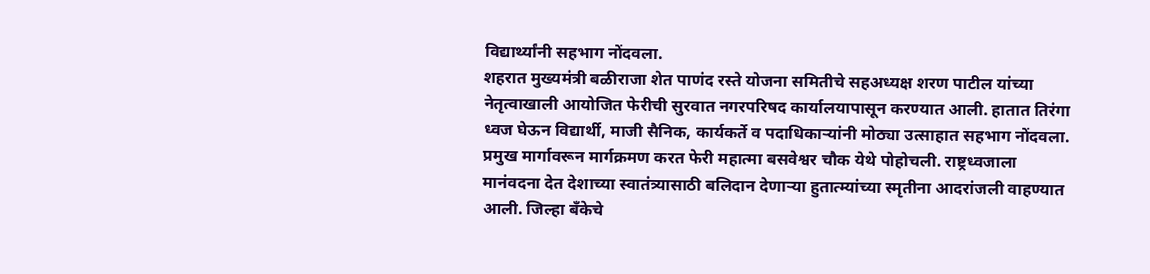विद्यार्थ्यांनी सहभाग नोंदवला.
शहरात मुख्यमंत्री बळीराजा शेत पाणंद रस्ते योजना समितीचे सहअध्यक्ष शरण पाटील यांच्या नेतृत्वाखाली आयोजित फेरीची सुरवात नगरपरिषद कार्यालयापासून करण्यात आली. हातात तिरंगा ध्वज घेऊन विद्यार्थी, माजी सैनिक, कार्यकर्ते व पदाधिकाऱ्यांनी मोठ्या उत्साहात सहभाग नोंदवला. प्रमुख मार्गावरून मार्गक्रमण करत फेरी महात्मा बसवेश्वर चौक येथे पोहोचली. राष्ट्रध्वजाला मानंवदना देत देशाच्या स्वातंत्र्यासाठी बलिदान देणाऱ्या हुतात्म्यांच्या स्मृतीना आदरांजली वाहण्यात आली. जिल्हा बँकेचे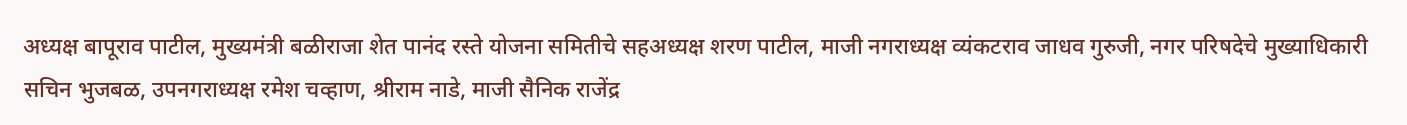अध्यक्ष बापूराव पाटील, मुख्यमंत्री बळीराजा शेत पानंद रस्ते योजना समितीचे सहअध्यक्ष शरण पाटील, माजी नगराध्यक्ष व्यंकटराव जाधव गुरुजी, नगर परिषदेचे मुख्याधिकारी सचिन भुजबळ, उपनगराध्यक्ष रमेश चव्हाण, श्रीराम नाडे, माजी सैनिक राजेंद्र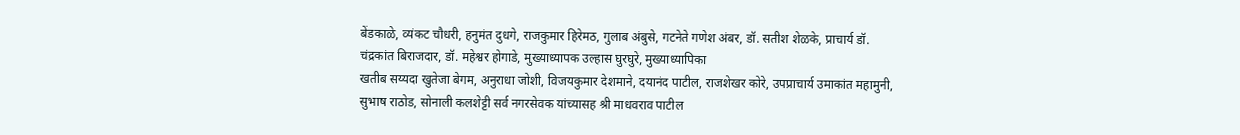बेंडकाळे, व्यंकट चौधरी, हनुमंत दुधगे, राजकुमार हिरेमठ, गुलाब अंबुसे, गटनेते गणेश अंबर, डॉ. सतीश शेळके, प्राचार्य डॉ. चंद्रकांत बिराजदार, डॉ. महेश्वर होगाडे, मुख्याध्यापक उल्हास घुरघुरे, मुख्याध्यापिका
खतीब सय्यदा खुतेजा बेगम, अनुराधा जोशी, विजयकुमार देशमाने, दयानंद पाटील, राजशेखर कोरे, उपप्राचार्य उमाकांत महामुनी, सुभाष राठोड, सोनाली कलशेट्टी सर्व नगरसेवक यांच्यासह श्री माधवराव पाटील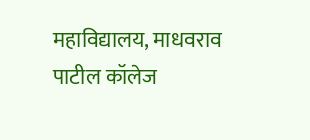महाविद्यालय, माधवराव पाटील कॉलेज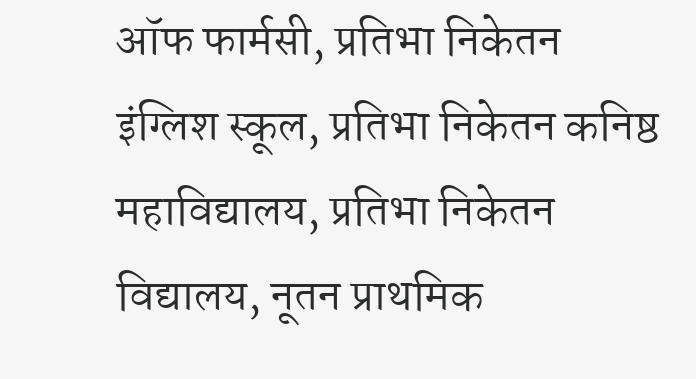ऑफ फार्मसी, प्रतिभा निकेतन इंग्लिश स्कूल, प्रतिभा निकेतन कनिष्ठ महाविद्यालय, प्रतिभा निकेतन विद्यालय, नूतन प्राथमिक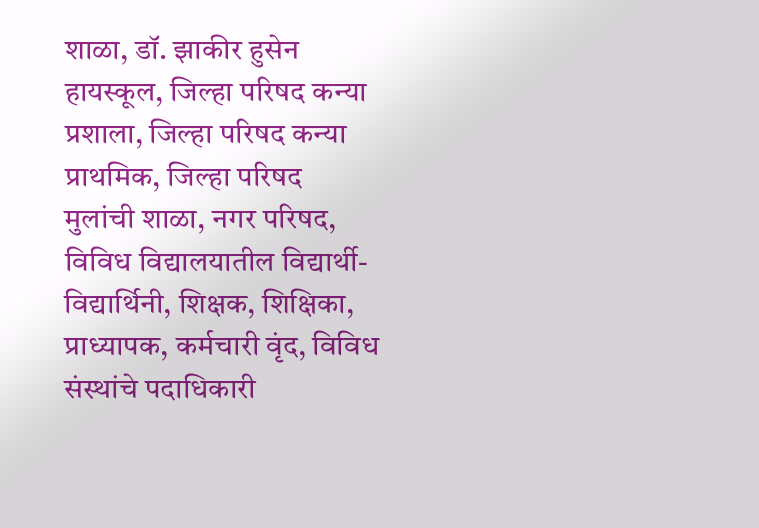शाळा, डॉ. झाकीर हुसेन हायस्कूल, जिल्हा परिषद कन्या प्रशाला, जिल्हा परिषद कन्या प्राथमिक, जिल्हा परिषद मुलांची शाळा, नगर परिषद, विविध विद्यालयातील विद्यार्थी-विद्यार्थिनी, शिक्षक, शिक्षिका, प्राध्यापक, कर्मचारी वृंद, विविध संस्थांचे पदाधिकारी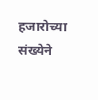हजारोच्या संख्येने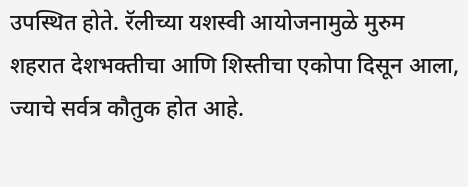उपस्थित होते. रॅलीच्या यशस्वी आयोजनामुळे मुरुम शहरात देशभक्तीचा आणि शिस्तीचा एकोपा दिसून आला, ज्याचे सर्वत्र कौतुक होत आहे.